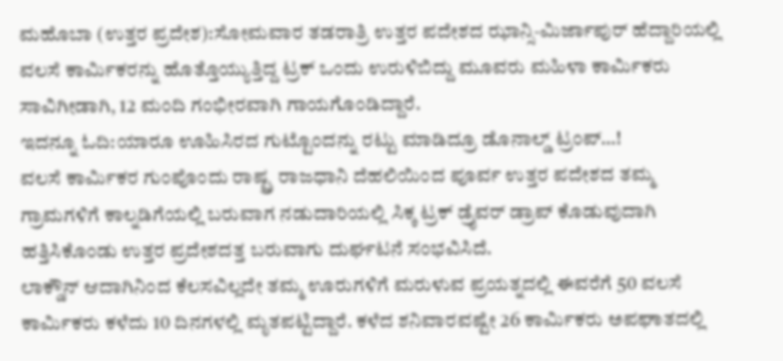ಮಹೊಬಾ (ಉತ್ತರ ಪ್ರದೇಶ):ಸೋಮವಾರ ತಡರಾತ್ರಿ ಉತ್ತರ ಪದೇಶದ ಝಾನ್ಸಿ-ಮಿರ್ಜಾಪುರ್ ಹೆದ್ದಾರಿಯಲ್ಲಿ ವಲಸೆ ಕಾರ್ಮಿಕರನ್ನು ಹೊತ್ತೊಯ್ಯುತ್ತಿದ್ದ ಟ್ರಕ್ ಒಂದು ಉರುಳಿಬಿದ್ದು ಮೂವರು ಮಹಿಳಾ ಕಾರ್ಮಿಕರು ಸಾವಿಗೀಡಾಗಿ, 12 ಮಂದಿ ಗಂಭೀರವಾಗಿ ಗಾಯಗೊಂಡಿದ್ದಾರೆ.
ಇದನ್ನೂ ಓದಿ:ಯಾರೂ ಊಹಿಸಿರದ ಗುಟ್ಟೊಂದನ್ನು ರಟ್ಟು ಮಾಡಿದ್ರೂ ಡೊನಾಲ್ಡ್ ಟ್ರಂಪ್…!
ವಲಸೆ ಕಾರ್ಮಿಕರ ಗುಂಪೊಂದು ರಾಷ್ಟ್ರ ರಾಜಧಾನಿ ದೆಹಲಿಯಿಂದ ಪೂರ್ವ ಉತ್ತರ ಪದೇಶದ ತಮ್ಮ ಗ್ರಾಮಗಳಿಗೆ ಕಾಲ್ನಡಿಗೆಯಲ್ಲಿ ಬರುವಾಗ ನಡುದಾರಿಯಲ್ಲಿ ಸಿಕ್ಕ ಟ್ರಕ್ ಡ್ರೈವರ್ ಡ್ರಾಪ್ ಕೊಡುವುದಾಗಿ ಹತ್ತಿಸಿಕೊಂಡು ಉತ್ತರ ಪ್ರದೇಶದತ್ತ ಬರುವಾಗು ದುರ್ಘಟನೆ ಸಂಭವಿಸಿದೆ.
ಲಾಕ್ಡೌನ್ ಆದಾಗಿನಿಂದ ಕೆಲಸವಿಲ್ಲದೇ ತಮ್ಮ ಊರುಗಳಿಗೆ ಮರುಳುವ ಪ್ರಯತ್ನದಲ್ಲಿ ಈವರೆಗೆ 50 ವಲಸೆ ಕಾರ್ಮಿಕರು ಕಳೆದು 10 ದಿನಗಳಲ್ಲಿ ಮೃತಪಟ್ಟಿದ್ದಾರೆ. ಕಳೆದ ಶನಿವಾರವಷ್ಟೇ 26 ಕಾರ್ಮಿಕರು ಅಪಘಾತದಲ್ಲಿ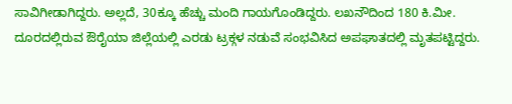ಸಾವಿಗೀಡಾಗಿದ್ದರು. ಅಲ್ಲದೆ, 30ಕ್ಕೂ ಹೆಚ್ಚು ಮಂದಿ ಗಾಯಗೊಂಡಿದ್ದರು. ಲಖನೌದಿಂದ 180 ಕಿ.ಮೀ. ದೂರದಲ್ಲಿರುವ ಔರೈಯಾ ಜಿಲ್ಲೆಯಲ್ಲಿ ಎರಡು ಟ್ರಕ್ಗಳ ನಡುವೆ ಸಂಭವಿಸಿದ ಅಪಘಾತದಲ್ಲಿ ಮೃತಪಟ್ಟಿದ್ದರು.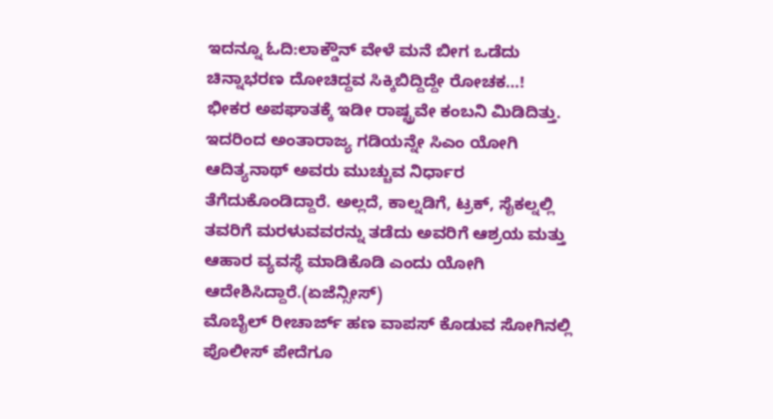ಇದನ್ನೂ ಓದಿ:ಲಾಕ್ಡೌನ್ ವೇಳೆ ಮನೆ ಬೀಗ ಒಡೆದು ಚಿನ್ನಾಭರಣ ದೋಚಿದ್ದವ ಸಿಕ್ಕಿಬಿದ್ದಿದ್ದೇ ರೋಚಕ…!
ಭೀಕರ ಅಪಘಾತಕ್ಕೆ ಇಡೀ ರಾಷ್ಟ್ರವೇ ಕಂಬನಿ ಮಿಡಿದಿತ್ತು. ಇದರಿಂದ ಅಂತಾರಾಜ್ಯ ಗಡಿಯನ್ನೇ ಸಿಎಂ ಯೋಗಿ ಆದಿತ್ಯನಾಥ್ ಅವರು ಮುಚ್ಚುವ ನಿರ್ಧಾರ ತೆಗೆದುಕೊಂಡಿದ್ದಾರೆ. ಅಲ್ಲದೆ, ಕಾಲ್ನಡಿಗೆ, ಟ್ರಕ್, ಸೈಕಲ್ನಲ್ಲಿ ತವರಿಗೆ ಮರಳುವವರನ್ನು ತಡೆದು ಅವರಿಗೆ ಆಶ್ರಯ ಮತ್ತು ಆಹಾರ ವ್ಯವಸ್ಥೆ ಮಾಡಿಕೊಡಿ ಎಂದು ಯೋಗಿ ಆದೇಶಿಸಿದ್ದಾರೆ.(ಏಜೆನ್ಸೀಸ್)
ಮೊಬೈಲ್ ರೀಚಾರ್ಜ್ ಹಣ ವಾಪಸ್ ಕೊಡುವ ಸೋಗಿನಲ್ಲಿ ಪೊಲೀಸ್ ಪೇದೆಗೂ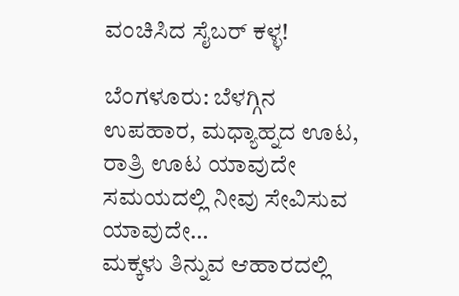ವಂಚಿಸಿದ ಸೈಬರ್ ಕಳ್ಳ!

ಬೆಂಗಳೂರು: ಬೆಳಗ್ಗಿನ ಉಪಹಾರ, ಮಧ್ಯಾಹ್ನದ ಊಟ, ರಾತ್ರಿ ಊಟ ಯಾವುದೇ ಸಮಯದಲ್ಲಿ ನೀವು ಸೇವಿಸುವ ಯಾವುದೇ…
ಮಕ್ಕಳು ತಿನ್ನುವ ಆಹಾರದಲ್ಲಿ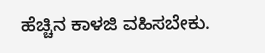ಹೆಚ್ಚಿನ ಕಾಳಜಿ ವಹಿಸಬೇಕು.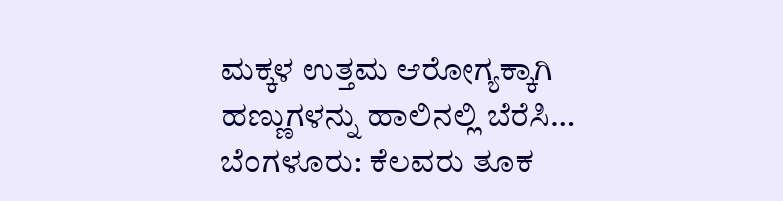ಮಕ್ಕಳ ಉತ್ತಮ ಆರೋಗ್ಯಕ್ಕಾಗಿ ಹಣ್ಣುಗಳನ್ನು ಹಾಲಿನಲ್ಲಿ ಬೆರೆಸಿ…
ಬೆಂಗಳೂರು: ಕೆಲವರು ತೂಕ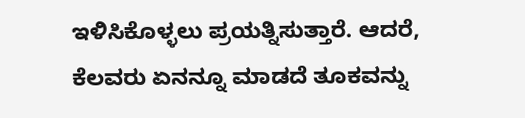ಇಳಿಸಿಕೊಳ್ಳಲು ಪ್ರಯತ್ನಿಸುತ್ತಾರೆ. ಆದರೆ, ಕೆಲವರು ಏನನ್ನೂ ಮಾಡದೆ ತೂಕವನ್ನು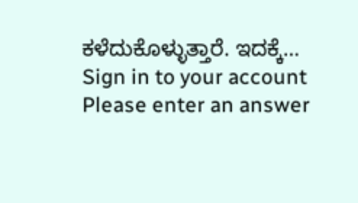ಕಳೆದುಕೊಳ್ಳುತ್ತಾರೆ. ಇದಕ್ಕೆ…
Sign in to your account
Please enter an answer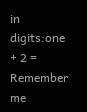in digits:one + 2 =
Remember me